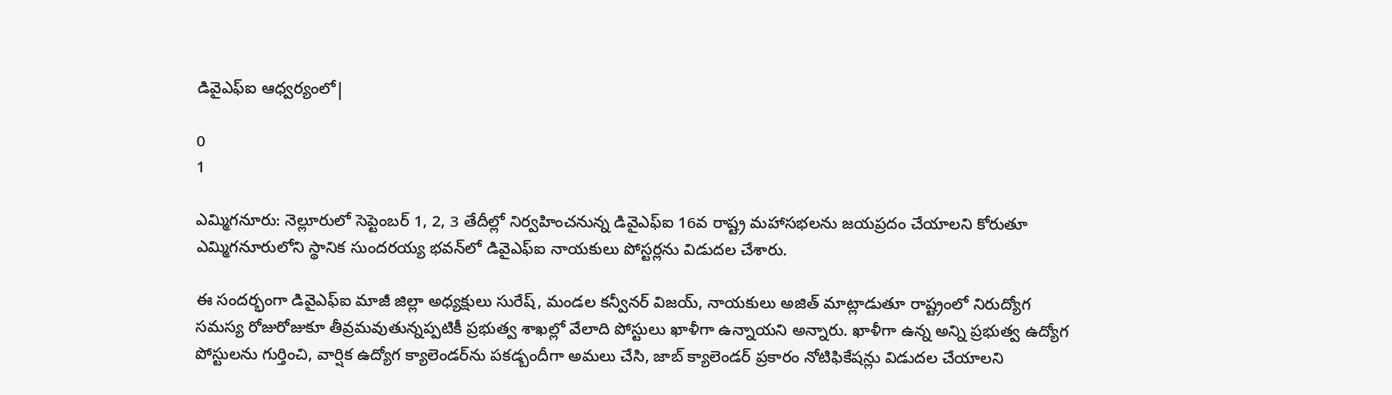డివైఎఫ్ఐ ఆధ్వర్యంలో|

0
1

ఎమ్మిగనూరు: నెల్లూరులో సెప్టెంబర్ 1, 2, 3 తేదీల్లో నిర్వహించనున్న డివైఎఫ్ఐ 16వ రాష్ట్ర మహాసభలను జయప్రదం చేయాలని కోరుతూ ఎమ్మిగనూరులోని స్థానిక సుందరయ్య భవన్‌లో డివైఎఫ్ఐ నాయకులు పోస్టర్లను విడుదల చేశారు.

ఈ సందర్భంగా డివైఎఫ్ఐ మాజీ జిల్లా అధ్యక్షులు సురేష్, మండల కన్వీనర్ విజయ్, నాయకులు అజిత్ మాట్లాడుతూ రాష్ట్రంలో నిరుద్యోగ సమస్య రోజురోజుకూ తీవ్రమవుతున్నప్పటికీ ప్రభుత్వ శాఖల్లో వేలాది పోస్టులు ఖాళీగా ఉన్నాయని అన్నారు. ఖాళీగా ఉన్న అన్ని ప్రభుత్వ ఉద్యోగ పోస్టులను గుర్తించి, వార్షిక ఉద్యోగ క్యాలెండర్‌ను పకడ్బందీగా అమలు చేసి, జాబ్ క్యాలెండర్ ప్రకారం నోటిఫికేషన్లు విడుదల చేయాలని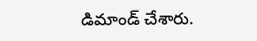డిమాండ్ చేశారు.